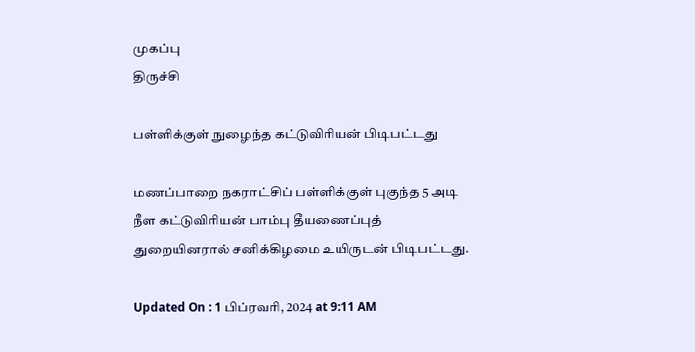முகப்பு
திருச்சி

பள்ளிக்குள் நுழைந்த கட்டுவிரியன் பிடிபட்டது

மணப்பாறை நகராட்சிப் பள்ளிக்குள் புகுந்த 5 அடி நீள கட்டுவிரியன் பாம்பு தீயணைப்புத் துறையினரால் சனிக்கிழமை உயிருடன் பிடிபட்டது.

Updated On : 1 பிப்ரவரி, 2024 at 9:11 AM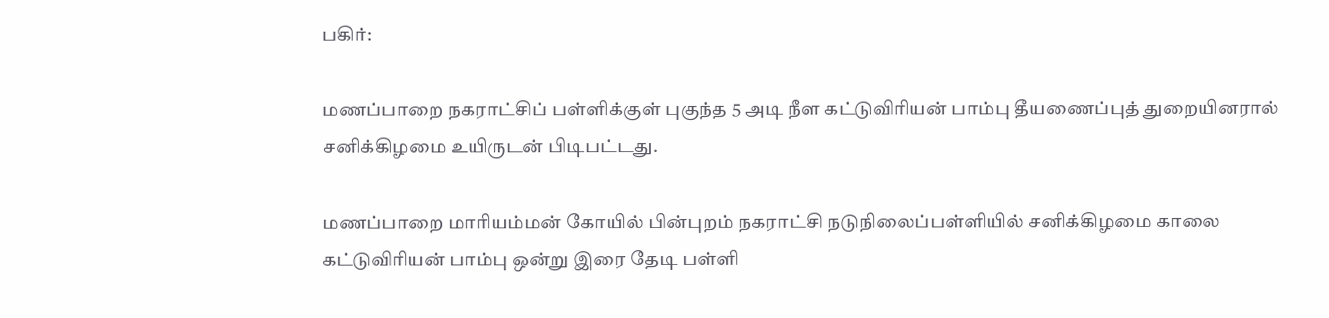பகிர்:

மணப்பாறை நகராட்சிப் பள்ளிக்குள் புகுந்த 5 அடி நீள கட்டுவிரியன் பாம்பு தீயணைப்புத் துறையினரால் சனிக்கிழமை உயிருடன் பிடிபட்டது.

மணப்பாறை மாரியம்மன் கோயில் பின்புறம் நகராட்சி நடுநிலைப்பள்ளியில் சனிக்கிழமை காலை கட்டுவிரியன் பாம்பு ஒன்று இரை தேடி பள்ளி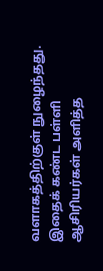வளாகத்திற்குள் நுழைந்தது. இதைக் கண்ட பள்ளி ஆசிரியர்கள் அளித்த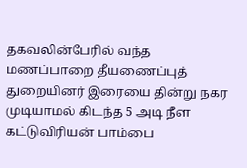தகவலின்பேரில் வந்த மணப்பாறை தீயணைப்புத் துறையினர் இரையை தின்று நகர முடியாமல் கிடந்த 5 அடி நீள கட்டுவிரியன் பாம்பை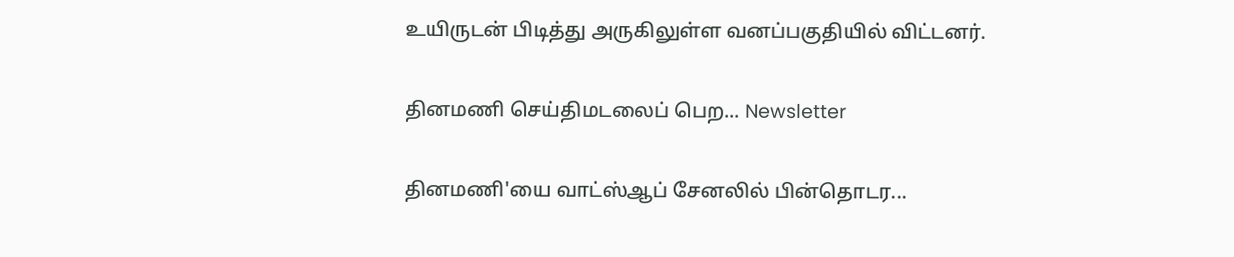உயிருடன் பிடித்து அருகிலுள்ள வனப்பகுதியில் விட்டனர்.

தினமணி செய்திமடலைப் பெற... Newsletter

தினமணி'யை வாட்ஸ்ஆப் சேனலில் பின்தொடர...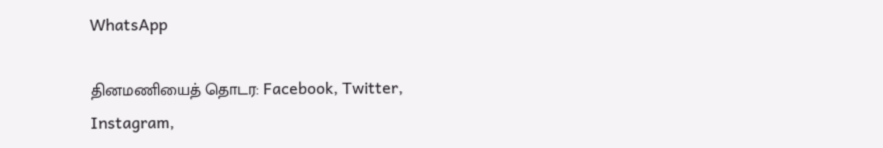WhatsApp

தினமணியைத் தொடர: Facebook, Twitter, Instagram,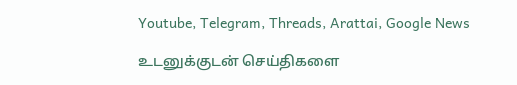Youtube, Telegram, Threads, Arattai, Google News

உடனுக்குடன் செய்திகளை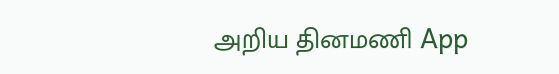அறிய தினமணி App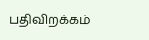பதிவிறக்கம்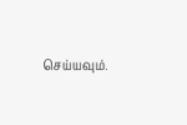செய்யவும்.